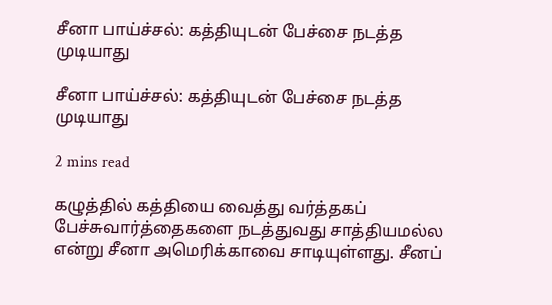சீனா பாய்ச்சல்: கத்தியுடன் பேச்சை நடத்த முடியாது

சீனா பாய்ச்சல்: கத்தியுடன் பேச்சை நடத்த முடியாது

2 mins read

கழுத்தில் கத்தியை வைத்து வர்த்தகப் பேச்சுவார்த்தைகளை நடத்துவது சாத்தியமல்ல என்று சீனா அமெரிக்காவை சாடியுள்ளது. சீனப்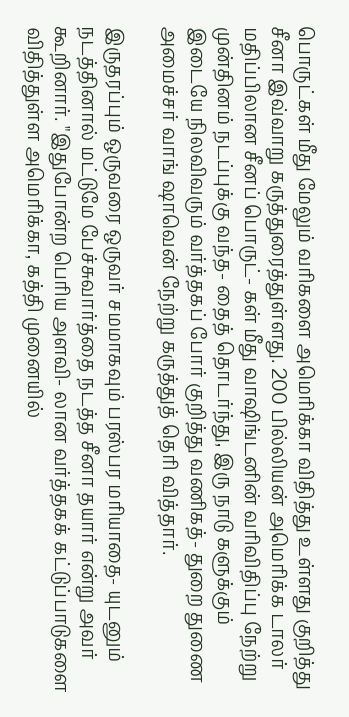பொருட்கள் மீது மேலும் வரிகளை அமெரிக்கா விதித்து உள்ளது குறித்து சீனா இவ்வாறு கருத்துரைத்துள்ளது. 200 பில்லியன் அமெரிக்க டாலர் மதிப்பிலான சீனப் பொருட்- கள் மீது வா‌ஷிங்டனின் வரிவிதிப்பு நேற்று முன்தினம் நடப்புக்கு வந்த- தைத் தொடர்ந்து, இரு நாடு களுக்கும் இடையே நிலவிவரும் வர்த்தகப் போர் குறித்து வணிகத்- துறை துணை அமைச்சர் வாங் ஷாவென் நேற்று கருத்துத் தெரி வித்தார்.

இருதரப்பும் ஒருவரை ஒருவர் சமமாகவும் பரஸ்பர மரியாதை- யுடனும் நடத்தினால் மட்டுமே பேச்சுவார்த்தை நடத்த சீனா தயார் என்று அவர் கூறினார். "இதுபோன்ற பெரிய அளவி- லான வர்த்தகக் கட்டுப்பாடுகளை விதித்துள்ள அமெரிக்கா, கத்தி முனையில்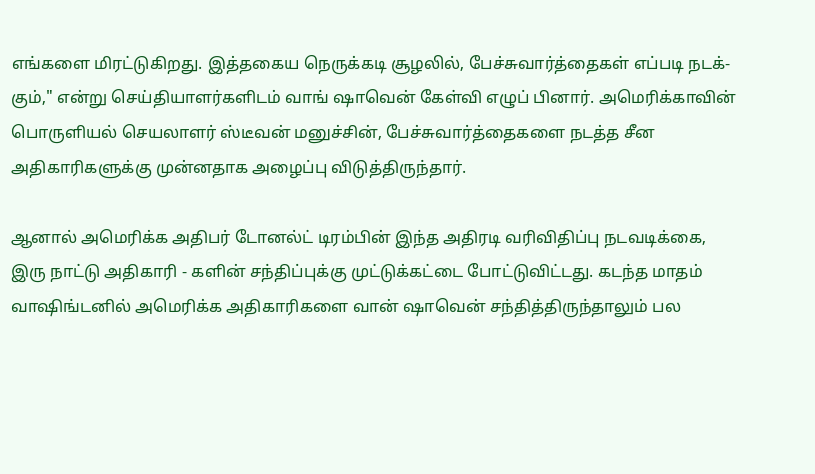எங்களை மிரட்டுகிறது. இத்தகைய நெருக்கடி சூழலில், பேச்சுவார்த்தைகள் எப்படி நடக்- கும்," என்று செய்தியாளர்களிடம் வாங் ஷாவென் கேள்வி எழுப் பினார். அமெரிக்காவின் பொருளியல் செயலாளர் ஸ்டீவன் மனுச்சின், பேச்சுவார்த்தைகளை நடத்த சீன அதிகாரிகளுக்கு முன்னதாக அழைப்பு விடுத்திருந்தார்.

ஆனால் அமெரிக்க அதிபர் டோனல்ட் டிரம்பின் இந்த அதிரடி வரிவிதிப்பு நடவடிக்கை, இரு நாட்டு அதிகாரி - களின் சந்திப்புக்கு முட்டுக்கட்டை போட்டுவிட்டது. கடந்த மாதம் வா‌ஷிங்டனில் அமெரிக்க அதிகாரிகளை வான் ஷாவென் சந்தித்திருந்தாலும் பல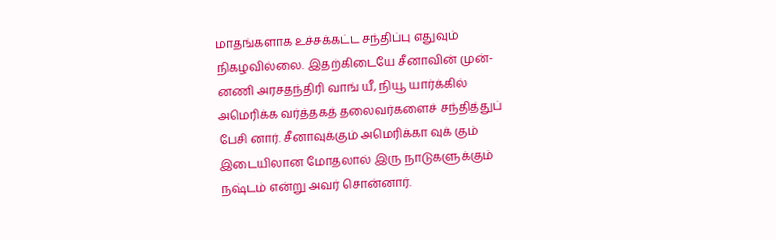மாதங்களாக உச்சக்கட்ட சந்திப்பு எதுவும் நிகழவில்லை. இதற்கிடையே சீனாவின் முன்- னணி அரசதந்திரி வாங் யீ, நியூ யார்க்கில் அமெரிக்க வர்த்தகத் தலைவர்களைச் சந்தித்துப் பேசி னார். சீனாவுக்கும் அமெரிக்கா வுக் கும் இடையிலான மோதலால் இரு நாடுகளுக்கும் நஷ்டம் என்று அவர் சொன்னார்.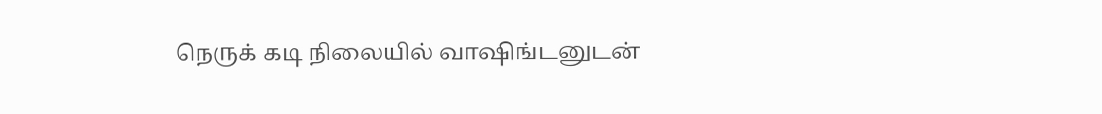நெருக் கடி நிலையில் வா‌ஷிங்டனுடன்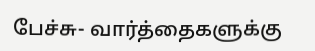பேச்சு- வார்த்தைகளுக்கு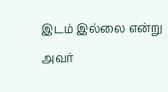இடம் இல்லை என்று அவர்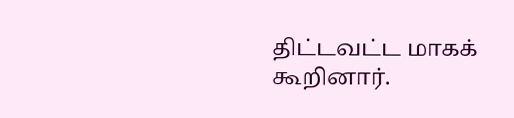திட்டவட்ட மாகக் கூறினார்.